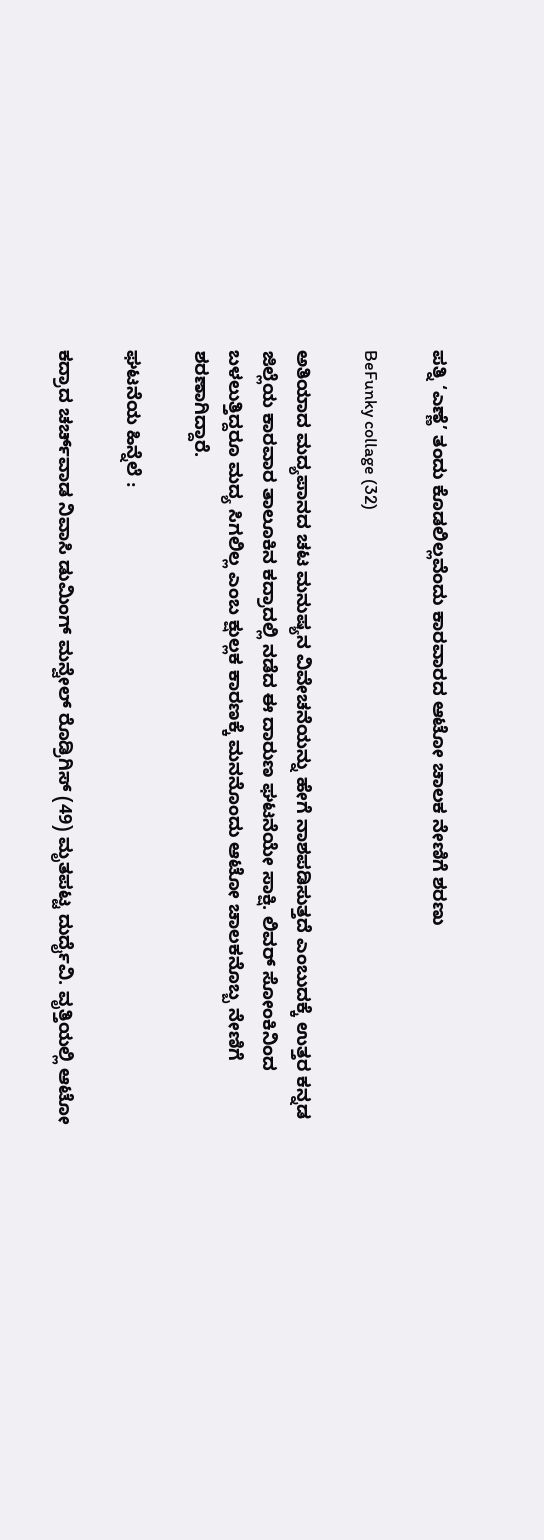ಪತ್ನಿ ‘ಎಣ್ಣೆ’ ತಂದು ಕೊಡಲಿಲ್ಲವೆಂದು ಕಾರವಾರದ ಆಟೋ ಚಾಲಕ ನೇಣಿಗೆ ಶರಣು

BeFunky collage (32)

ಅತಿಯಾದ ಮದ್ಯಪಾನದ ಚಟ ಮನುಷ್ಯನ ವಿವೇಚನೆಯನ್ನು ಹೇಗೆ ನಾಶಪಡಿಸುತ್ತದೆ ಎಂಬುದಕ್ಕೆ ಉತ್ತರ ಕನ್ನಡ ಜಿಲ್ಲೆಯ ಕಾರವಾರ ತಾಲೂಕಿನ ಕದ್ರಾದಲ್ಲಿ ನಡೆದ ಈ ದಾರುಣ ಘಟನೆಯೇ ಸಾಕ್ಷಿ. ಲಿವರ್ ಸೋಂಕಿನಿಂದ ಬಳಲುತ್ತಿದ್ದರೂ ಮದ್ಯ ಸಿಗಲಿಲ್ಲ ಎಂಬ ಕ್ಷುಲ್ಲಕ ಕಾರಣಕ್ಕೆ ಮನನೊಂದು ಆಟೋ ಚಾಲಕನೊಬ್ಬ ನೇಣಿಗೆ ಶರಣಾಗಿದ್ದಾರೆ.

ಘಟನೆಯ ಹಿನ್ನೆಲೆ :

ಕದ್ರಾದ ಚರ್ಚ್‌ವಾಡ ನಿವಾಸಿ ಡುಮಿಂಗ್ ಮನ್ವೇಲ್ ರೊಡ್ರಿಗಿಸ್ (49) ಮೃತಪಟ್ಟ ದುರ್ದೈವಿ. ವೃತ್ತಿಯಲ್ಲಿ ಆಟೋ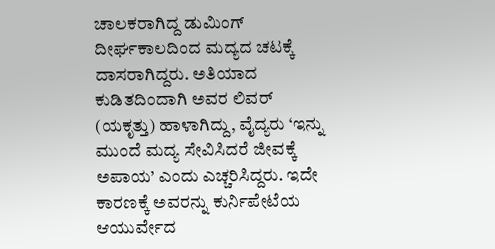ಚಾಲಕರಾಗಿದ್ದ ಡುಮಿಂಗ್ ದೀರ್ಘಕಾಲದಿಂದ ಮದ್ಯದ ಚಟಕ್ಕೆ ದಾಸರಾಗಿದ್ದರು. ಅತಿಯಾದ ಕುಡಿತದಿಂದಾಗಿ ಅವರ ಲಿವರ್ (ಯಕೃತ್ತು) ಹಾಳಾಗಿದ್ದು, ವೈದ್ಯರು ‘ಇನ್ನು ಮುಂದೆ ಮದ್ಯ ಸೇವಿಸಿದರೆ ಜೀವಕ್ಕೆ ಅಪಾಯ’ ಎಂದು ಎಚ್ಚರಿಸಿದ್ದರು. ಇದೇ ಕಾರಣಕ್ಕೆ ಅವರನ್ನು ಕುರ್ನಿಪೇಟೆಯ ಆಯುರ್ವೇದ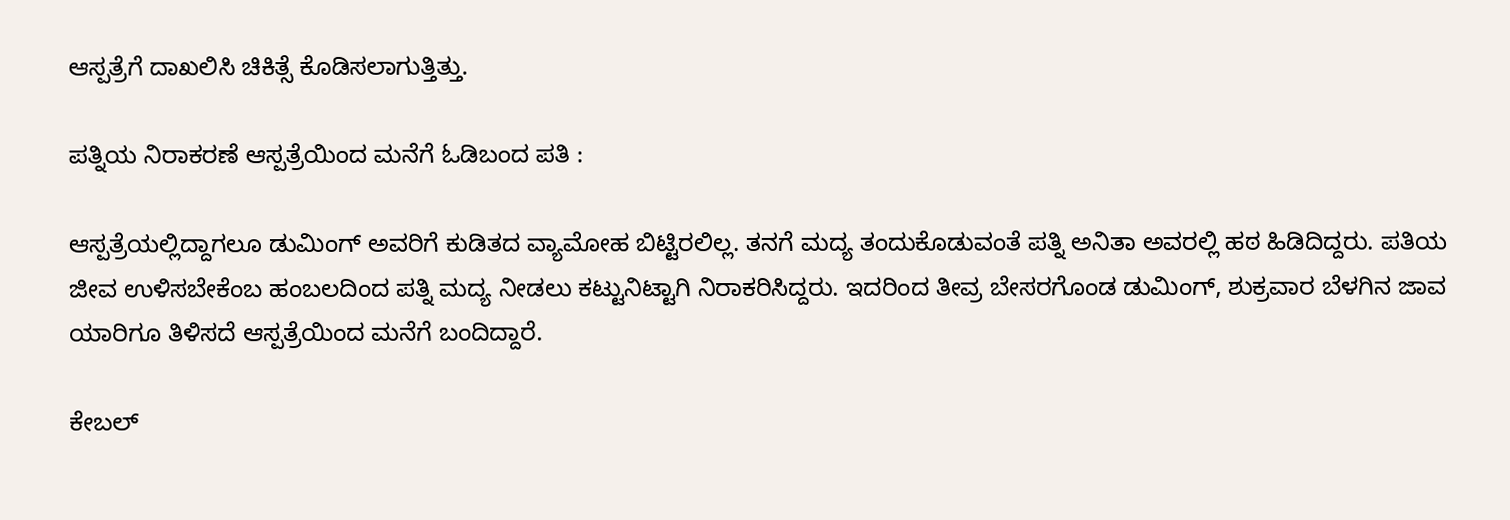ಆಸ್ಪತ್ರೆಗೆ ದಾಖಲಿಸಿ ಚಿಕಿತ್ಸೆ ಕೊಡಿಸಲಾಗುತ್ತಿತ್ತು.

ಪತ್ನಿಯ ನಿರಾಕರಣೆ ಆಸ್ಪತ್ರೆಯಿಂದ ಮನೆಗೆ ಓಡಿಬಂದ ಪತಿ :

ಆಸ್ಪತ್ರೆಯಲ್ಲಿದ್ದಾಗಲೂ ಡುಮಿಂಗ್ ಅವರಿಗೆ ಕುಡಿತದ ವ್ಯಾಮೋಹ ಬಿಟ್ಟಿರಲಿಲ್ಲ. ತನಗೆ ಮದ್ಯ ತಂದುಕೊಡುವಂತೆ ಪತ್ನಿ ಅನಿತಾ ಅವರಲ್ಲಿ ಹಠ ಹಿಡಿದಿದ್ದರು. ಪತಿಯ ಜೀವ ಉಳಿಸಬೇಕೆಂಬ ಹಂಬಲದಿಂದ ಪತ್ನಿ ಮದ್ಯ ನೀಡಲು ಕಟ್ಟುನಿಟ್ಟಾಗಿ ನಿರಾಕರಿಸಿದ್ದರು. ಇದರಿಂದ ತೀವ್ರ ಬೇಸರಗೊಂಡ ಡುಮಿಂಗ್, ಶುಕ್ರವಾರ ಬೆಳಗಿನ ಜಾವ ಯಾರಿಗೂ ತಿಳಿಸದೆ ಆಸ್ಪತ್ರೆಯಿಂದ ಮನೆಗೆ ಬಂದಿದ್ದಾರೆ.

ಕೇಬಲ್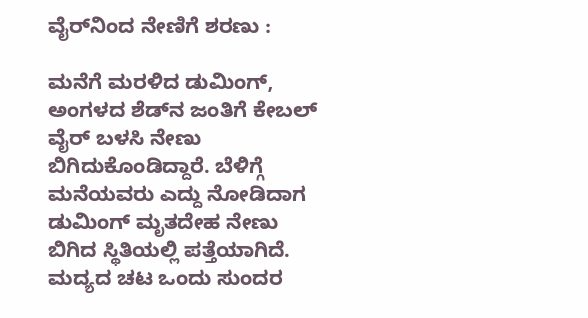ವೈರ್‌ನಿಂದ ನೇಣಿಗೆ ಶರಣು :

ಮನೆಗೆ ಮರಳಿದ ಡುಮಿಂಗ್, ಅಂಗಳದ ಶೆಡ್‌ನ ಜಂತಿಗೆ ಕೇಬಲ್ ವೈರ್ ಬಳಸಿ ನೇಣು ಬಿಗಿದುಕೊಂಡಿದ್ದಾರೆ. ಬೆಳಿಗ್ಗೆ ಮನೆಯವರು ಎದ್ದು ನೋಡಿದಾಗ ಡುಮಿಂಗ್ ಮೃತದೇಹ ನೇಣು ಬಿಗಿದ ಸ್ಥಿತಿಯಲ್ಲಿ ಪತ್ತೆಯಾಗಿದೆ. ಮದ್ಯದ ಚಟ ಒಂದು ಸುಂದರ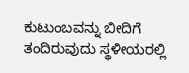ಕುಟುಂಬವನ್ನು ಬೀದಿಗೆ ತಂದಿರುವುದು ಸ್ಥಳೀಯರಲ್ಲಿ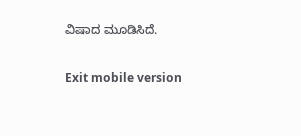ವಿಷಾದ ಮೂಡಿಸಿದೆ.

Exit mobile version